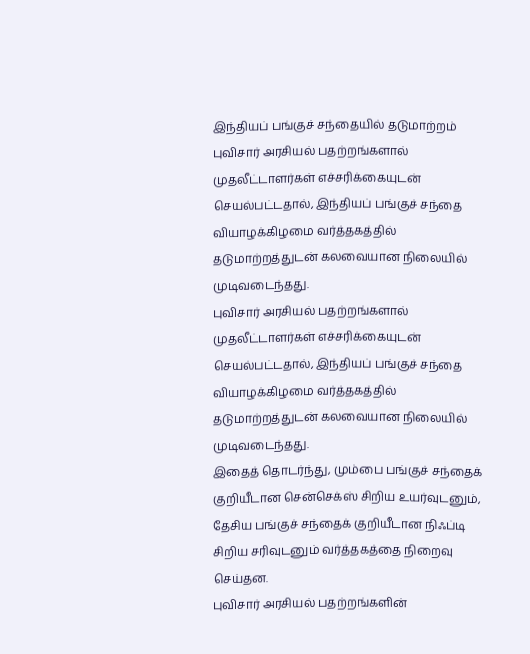இந்தியப் பங்குச் சந்தையில் தடுமாற்றம்
புவிசார் அரசியல் பதற்றங்களால் முதலீட்டாளர்கள் எச்சரிக்கையுடன் செயல்பட்டதால், இந்தியப் பங்குச் சந்தை வியாழக்கிழமை வர்த்தகத்தில் தடுமாற்றத்துடன் கலவையான நிலையில் முடிவடைந்தது.
புவிசார் அரசியல் பதற்றங்களால் முதலீட்டாளர்கள் எச்சரிக்கையுடன் செயல்பட்டதால், இந்தியப் பங்குச் சந்தை வியாழக்கிழமை வர்த்தகத்தில் தடுமாற்றத்துடன் கலவையான நிலையில் முடிவடைந்தது.
இதைத் தொடர்ந்து, மும்பை பங்குச் சந்தைக் குறியீடான சென்செக்ஸ் சிறிய உயர்வுடனும், தேசிய பங்குச் சந்தைக் குறியீடான நிஃப்டி சிறிய சரிவுடனும் வர்த்தகத்தை நிறைவு செய்தன.
புவிசார் அரசியல் பதற்றங்களின்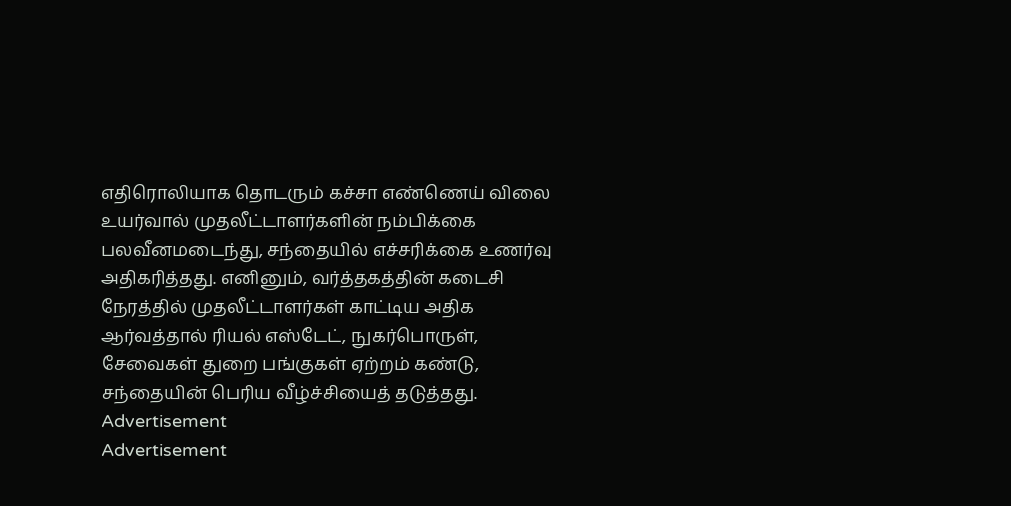எதிரொலியாக தொடரும் கச்சா எண்ணெய் விலை உயர்வால் முதலீட்டாளர்களின் நம்பிக்கை பலவீனமடைந்து, சந்தையில் எச்சரிக்கை உணர்வு அதிகரித்தது. எனினும், வர்த்தகத்தின் கடைசி நேரத்தில் முதலீட்டாளர்கள் காட்டிய அதிக ஆர்வத்தால் ரியல் எஸ்டேட், நுகர்பொருள், சேவைகள் துறை பங்குகள் ஏற்றம் கண்டு, சந்தையின் பெரிய வீழ்ச்சியைத் தடுத்தது.
Advertisement
Advertisement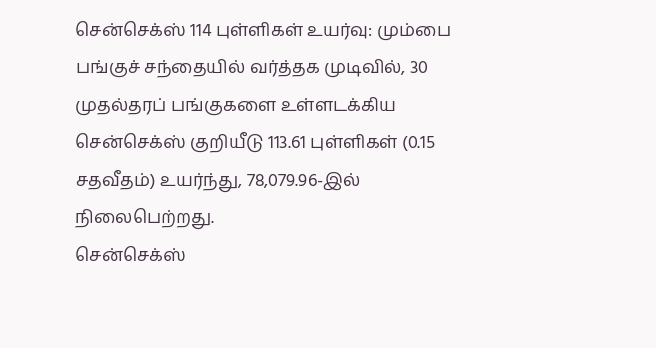சென்செக்ஸ் 114 புள்ளிகள் உயர்வு: மும்பை பங்குச் சந்தையில் வர்த்தக முடிவில், 30 முதல்தரப் பங்குகளை உள்ளடக்கிய சென்செக்ஸ் குறியீடு 113.61 புள்ளிகள் (0.15 சதவீதம்) உயர்ந்து, 78,079.96-இல் நிலைபெற்றது.
சென்செக்ஸ்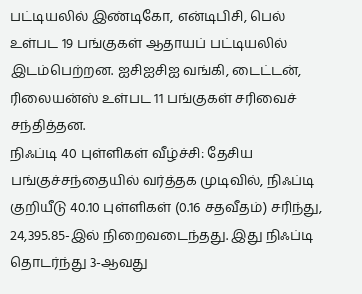பட்டியலில் இண்டிகோ, என்டிபிசி, பெல் உள்பட 19 பங்குகள் ஆதாயப் பட்டியலில் இடம்பெற்றன. ஐசிஐசிஐ வங்கி, டைட்டன், ரிலையன்ஸ் உள்பட 11 பங்குகள் சரிவைச் சந்தித்தன.
நிஃப்டி 40 புள்ளிகள் வீழ்ச்சி: தேசிய பங்குச்சந்தையில் வர்த்தக முடிவில், நிஃப்டி குறியீடு 40.10 புள்ளிகள் (0.16 சதவீதம்) சரிந்து, 24,395.85-இல் நிறைவடைந்தது. இது நிஃப்டி தொடர்ந்து 3-ஆவது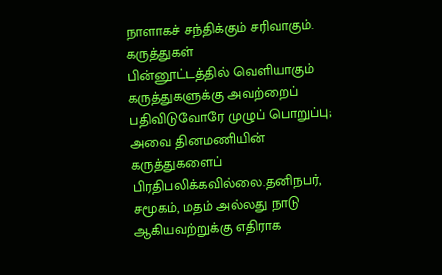நாளாகச் சந்திக்கும் சரிவாகும்.
கருத்துகள்
பின்னூட்டத்தில் வெளியாகும் கருத்துகளுக்கு அவற்றைப் பதிவிடுவோரே முழுப் பொறுப்பு; அவை தினமணியின் கருத்துகளைப் பிரதிபலிக்கவில்லை.தனிநபர், சமூகம், மதம் அல்லது நாடு ஆகியவற்றுக்கு எதிராக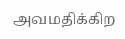அவமதிக்கிற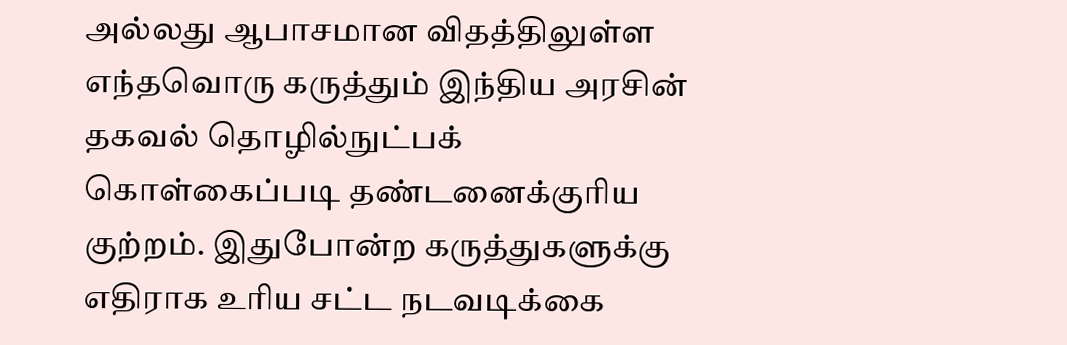அல்லது ஆபாசமான விதத்திலுள்ள எந்தவொரு கருத்தும் இந்திய அரசின் தகவல் தொழில்நுட்பக் கொள்கைப்படி தண்டனைக்குரிய குற்றம். இதுபோன்ற கருத்துகளுக்கு எதிராக உரிய சட்ட நடவடிக்கை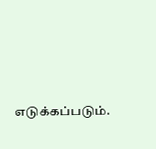எடுக்கப்படும்.